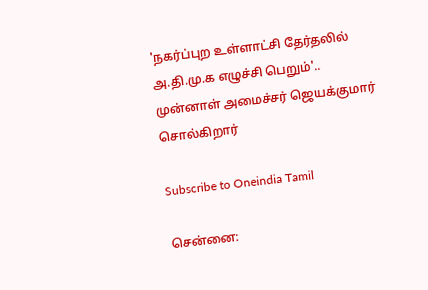'நகர்ப்புற உள்ளாட்சி தேர்தலில் அ.தி.மு.க எழுச்சி பெறும்'.. முன்னாள் அமைச்சர் ஜெயக்குமார் சொல்கிறார்

Subscribe to Oneindia Tamil

சென்னை: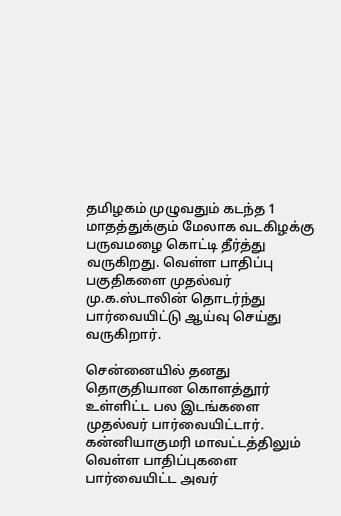தமிழகம் முழுவதும் கடந்த 1 மாதத்துக்கும் மேலாக வடகிழக்கு பருவமழை கொட்டி தீர்த்து வருகிறது. வெள்ள பாதிப்பு பகுதிகளை முதல்வர் மு.க.ஸ்டாலின் தொடர்ந்து பார்வையிட்டு ஆய்வு செய்து வருகிறார்.

சென்னையில் தனது தொகுதியான கொளத்தூர் உள்ளிட்ட பல இடங்களை முதல்வர் பார்வையிட்டார். கன்னியாகுமரி மாவட்டத்திலும் வெள்ள பாதிப்புகளை பார்வையிட்ட அவர்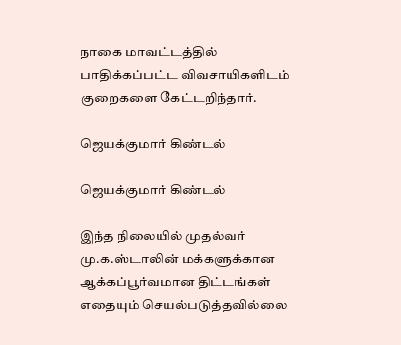நாகை மாவட்டத்தில் பாதிக்கப்பட்ட விவசாயிகளிடம் குறைகளை கேட்டறிந்தார்.

ஜெயக்குமார் கிண்டல்

ஜெயக்குமார் கிண்டல்

இந்த நிலையில் முதல்வர் மு.க.ஸ்டாலின் மக்களுக்கான ஆக்கப்பூர்வமான திட்டங்கள் எதையும் செயல்படுத்தவில்லை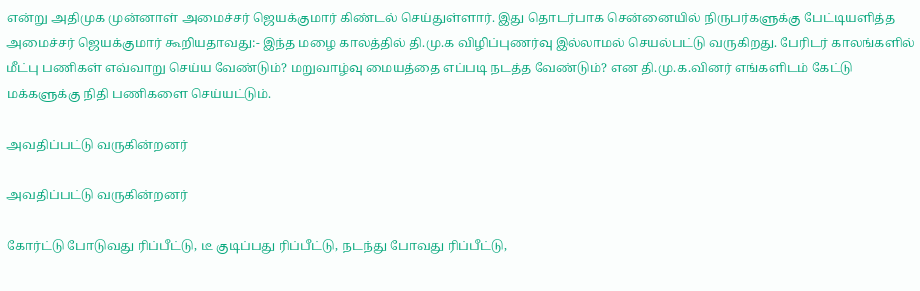என்று அதிமுக முன்னாள் அமைச்சர் ஜெயக்குமார் கிண்டல் செய்துள்ளார். இது தொடர்பாக சென்னையில் நிருபர்களுக்கு பேட்டியளித்த அமைச்சர் ஜெயக்குமார் கூறியதாவது:- இந்த மழை காலத்தில் தி.மு.க விழிப்புணர்வு இல்லாமல் செயல்பட்டு வருகிறது. பேரிடர் காலங்களில் மீட்பு பணிகள் எவ்வாறு செய்ய வேண்டும்? மறுவாழ்வு மையத்தை எப்படி நடத்த வேண்டும்? என தி.மு.க.வினர் எங்களிடம் கேட்டு மக்களுக்கு நிதி பணிகளை செய்யட்டும்.

அவதிப்பட்டு வருகின்றனர்

அவதிப்பட்டு வருகின்றனர்

கோர்ட்டு போடுவது ரிப்பீட்டு, டீ குடிப்பது ரிப்பீட்டு, நடந்து போவது ரிப்பீட்டு,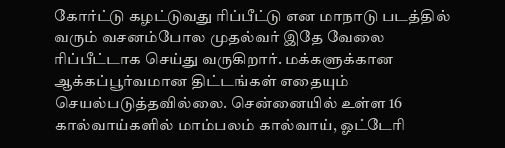கோர்ட்டு கழட்டுவது ரிப்பீட்டு என மாநாடு படத்தில் வரும் வசனம்போல முதல்வர் இதே வேலை ரிப்பீட்டாக செய்து வருகிறார். மக்களுக்கான ஆக்கப்பூர்வமான திட்டங்கள் எதையும் செயல்படுத்தவில்லை. சென்னையில் உள்ள 16 கால்வாய்களில் மாம்பலம் கால்வாய், ஓட்டேரி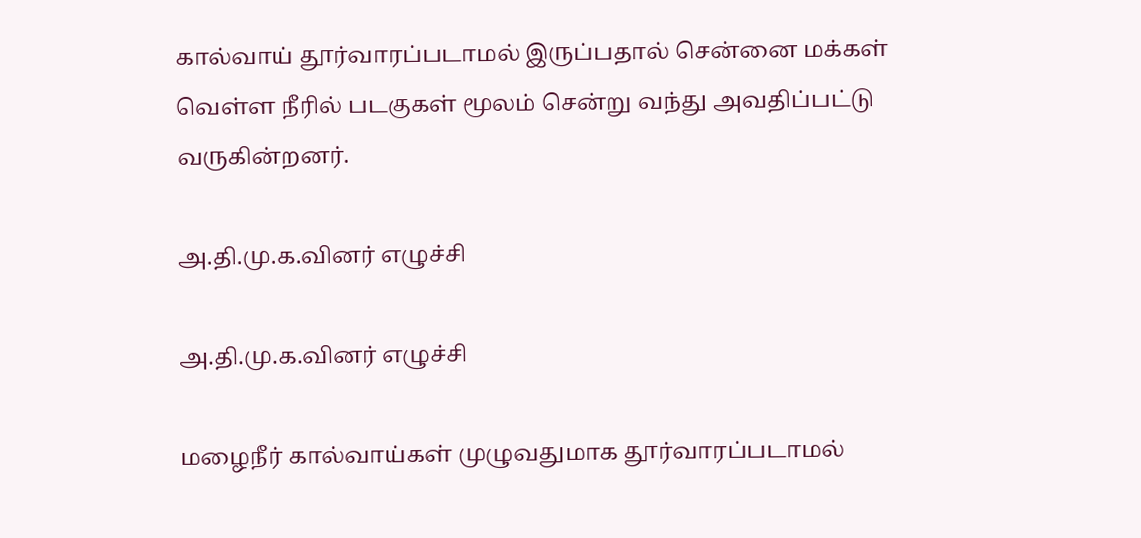கால்வாய் தூர்வாரப்படாமல் இருப்பதால் சென்னை மக்கள் வெள்ள நீரில் படகுகள் மூலம் சென்று வந்து அவதிப்பட்டு வருகின்றனர்.

அ.தி.மு.க.வினர் எழுச்சி

அ.தி.மு.க.வினர் எழுச்சி

மழைநீர் கால்வாய்கள் முழுவதுமாக தூர்வாரப்படாமல்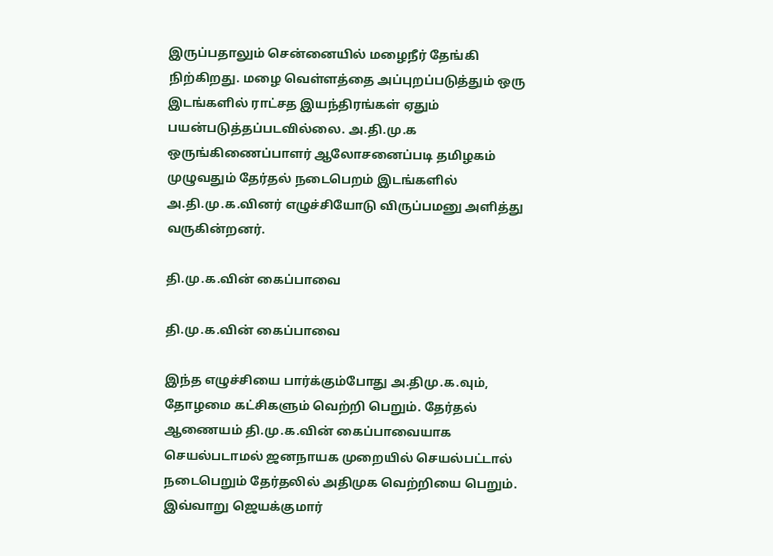இருப்பதாலும் சென்னையில் மழைநீர் தேங்கி நிற்கிறது. மழை வெள்ளத்தை அப்புறப்படுத்தும் ஒரு இடங்களில் ராட்சத இயந்திரங்கள் ஏதும் பயன்படுத்தப்படவில்லை. அ.தி.மு.க ஒருங்கிணைப்பாளர் ஆலோசனைப்படி தமிழகம் முழுவதும் தேர்தல் நடைபெறம் இடங்களில் அ.தி.மு.க.வினர் எழுச்சியோடு விருப்பமனு அளித்து வருகின்றனர்.

தி.மு.க.வின் கைப்பாவை

தி.மு.க.வின் கைப்பாவை

இந்த எழுச்சியை பார்க்கும்போது அ.திமு.க.வும், தோழமை கட்சிகளும் வெற்றி பெறும். தேர்தல் ஆணையம் தி.மு.க.வின் கைப்பாவையாக செயல்படாமல் ஜனநாயக முறையில் செயல்பட்டால் நடைபெறும் தேர்தலில் அதிமுக வெற்றியை பெறும். இவ்வாறு ஜெயக்குமார்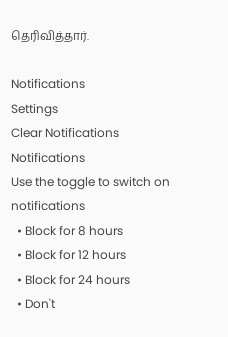தெரிவித்தார்.

Notifications
Settings
Clear Notifications
Notifications
Use the toggle to switch on notifications
  • Block for 8 hours
  • Block for 12 hours
  • Block for 24 hours
  • Don't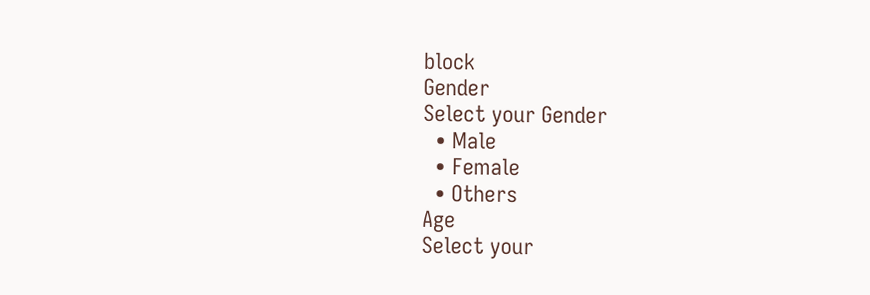block
Gender
Select your Gender
  • Male
  • Female
  • Others
Age
Select your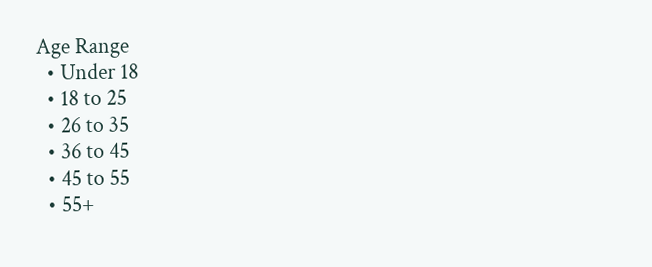Age Range
  • Under 18
  • 18 to 25
  • 26 to 35
  • 36 to 45
  • 45 to 55
  • 55+